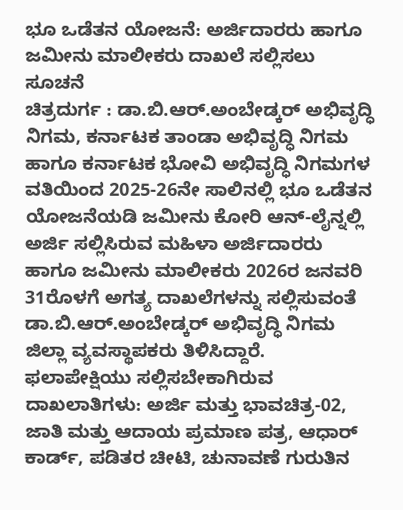ಭೂ ಒಡೆತನ ಯೋಜನೆ: ಅರ್ಜಿದಾರರು ಹಾಗೂ ಜಮೀನು ಮಾಲೀಕರು ದಾಖಲೆ ಸಲ್ಲಿಸಲು ಸೂಚನೆ
ಚಿತ್ರದುರ್ಗ : ಡಾ.ಬಿ.ಆರ್.ಅಂಬೇಡ್ಕರ್ ಅಭಿವೃದ್ಧಿ ನಿಗಮ, ಕರ್ನಾಟಕ ತಾಂಡಾ ಅಭಿವೃದ್ಧಿ ನಿಗಮ ಹಾಗೂ ಕರ್ನಾಟಕ ಭೋವಿ ಅಭಿವೃದ್ಧಿ ನಿಗಮಗಳ ವತಿಯಿಂದ 2025-26ನೇ ಸಾಲಿನಲ್ಲಿ ಭೂ ಒಡೆತನ ಯೋಜನೆಯಡಿ ಜಮೀನು ಕೋರಿ ಆನ್-ಲೈನ್ನಲ್ಲಿ ಅರ್ಜಿ ಸಲ್ಲಿಸಿರುವ ಮಹಿಳಾ ಅರ್ಜಿದಾರರು ಹಾಗೂ ಜಮೀನು ಮಾಲೀಕರು 2026ರ ಜನವರಿ 31ರೊಳಗೆ ಅಗತ್ಯ ದಾಖಲೆಗಳನ್ನು ಸಲ್ಲಿಸುವಂತೆ ಡಾ.ಬಿ.ಆರ್.ಅಂಬೇಡ್ಕರ್ ಅಭಿವೃದ್ಧಿ ನಿಗಮ ಜಿಲ್ಲಾ ವ್ಯವಸ್ಥಾಪಕರು ತಿಳಿಸಿದ್ದಾರೆ.
ಫಲಾಪೇಕ್ಷಿಯು ಸಲ್ಲಿಸಬೇಕಾಗಿರುವ ದಾಖಲಾತಿಗಳು: ಅರ್ಜಿ ಮತ್ತು ಭಾವಚಿತ್ರ-02, ಜಾತಿ ಮತ್ತು ಆದಾಯ ಪ್ರಮಾಣ ಪತ್ರ, ಆಧಾರ್ ಕಾರ್ಡ್, ಪಡಿತರ ಚೀಟಿ, ಚುನಾವಣೆ ಗುರುತಿನ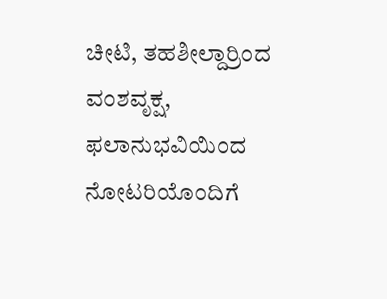ಚೀಟಿ, ತಹಶೀಲ್ದಾರ್ರಿಂದ ವಂಶವೃಕ್ಷ, ಫಲಾನುಭವಿಯಿಂದ ನೋಟರಿಯೊಂದಿಗೆ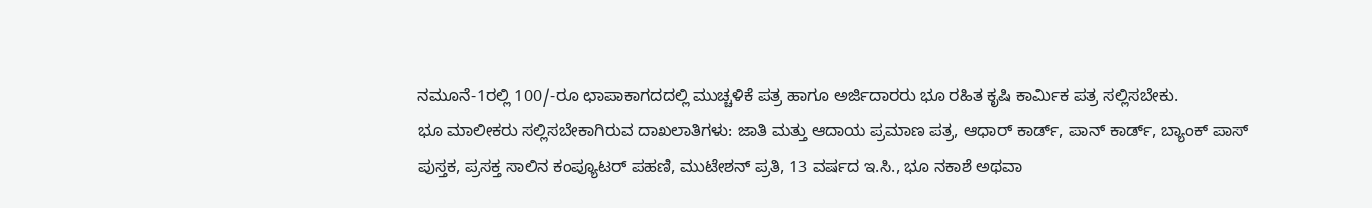ನಮೂನೆ-1ರಲ್ಲಿ 100/-ರೂ ಛಾಪಾಕಾಗದದಲ್ಲಿ ಮುಚ್ಚಳಿಕೆ ಪತ್ರ ಹಾಗೂ ಅರ್ಜಿದಾರರು ಭೂ ರಹಿತ ಕೃಷಿ ಕಾರ್ಮಿಕ ಪತ್ರ ಸಲ್ಲಿಸಬೇಕು.
ಭೂ ಮಾಲೀಕರು ಸಲ್ಲಿಸಬೇಕಾಗಿರುವ ದಾಖಲಾತಿಗಳು: ಜಾತಿ ಮತ್ತು ಆದಾಯ ಪ್ರಮಾಣ ಪತ್ರ, ಆಧಾರ್ ಕಾರ್ಡ್, ಪಾನ್ ಕಾರ್ಡ್, ಬ್ಯಾಂಕ್ ಪಾಸ್ ಪುಸ್ತಕ, ಪ್ರಸಕ್ತ ಸಾಲಿನ ಕಂಪ್ಯೂಟರ್ ಪಹಣಿ, ಮುಟೇಶನ್ ಪ್ರತಿ, 13 ವರ್ಷದ ಇ.ಸಿ., ಭೂ ನಕಾಶೆ ಅಥವಾ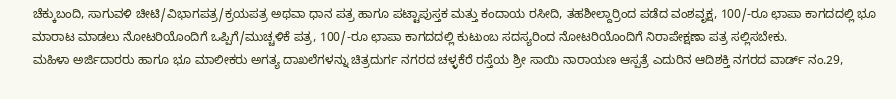ಚೆಕ್ಕುಬಂದಿ, ಸಾಗುವಳಿ ಚೀಟಿ/ವಿಭಾಗಪತ್ರ/ಕ್ರಯಪತ್ರ ಅಥವಾ ಧಾನ ಪತ್ರ ಹಾಗೂ ಪಟ್ಟಾಪುಸ್ತಕ ಮತ್ತು ಕಂದಾಯ ರಸೀದಿ, ತಹಶೀಲ್ದಾರ್ರಿಂದ ಪಡೆದ ವಂಶವೃಕ್ಷ, 100/-ರೂ ಛಾಪಾ ಕಾಗದದಲ್ಲಿ ಭೂ ಮಾರಾಟ ಮಾಡಲು ನೋಟರಿಯೊಂದಿಗೆ ಒಪ್ಪಿಗೆ/ಮುಚ್ಚಳಿಕೆ ಪತ್ರ, 100/-ರೂ ಛಾಪಾ ಕಾಗದದಲ್ಲಿ ಕುಟುಂಬ ಸದಸ್ಯರಿಂದ ನೋಟರಿಯೊಂದಿಗೆ ನಿರಾಪೇಕ್ಷಣಾ ಪತ್ರ ಸಲ್ಲಿಸಬೇಕು.
ಮಹಿಳಾ ಅರ್ಜಿದಾರರು ಹಾಗೂ ಭೂ ಮಾಲೀಕರು ಅಗತ್ಯ ದಾಖಲೆಗಳನ್ನು ಚಿತ್ರದುರ್ಗ ನಗರದ ಚಳ್ಳಕೆರೆ ರಸ್ತೆಯ ಶ್ರೀ ಸಾಯಿ ನಾರಾಯಣ ಆಸ್ಪತ್ರೆ ಎದುರಿನ ಆದಿಶಕ್ತಿ ನಗರದ ವಾರ್ಡ್ ನಂ.29,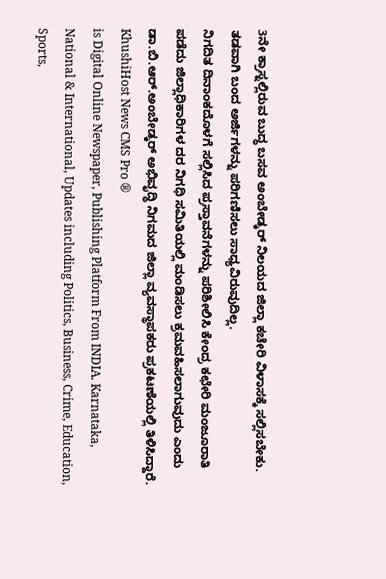3ನೇ ಕ್ರಾಸ್ನಲ್ಲಿರುವ ಬುದ್ಧ ಬಸವ ಅಂಬೇಡ್ಕರ್ ನಿಲಯದ ಜಿಲ್ಲಾ ಕಚೇರಿ ವಿಳಾಸಕ್ಕೆ ಸಲ್ಲಿಸಬೇಕು. ತಡವಾಗಿ ಬಂದ ಅರ್ಜಿಗಳನ್ನು ಪರಿಗಣಿಸಲು ಸಾಧ್ಯವಿರುವುದಿಲ್ಲ.
ನಿಗದಿತ ದಿನಾಂಕದೊಳಗೆ ಸಲ್ಲಿಸಿದ ಪ್ರಸ್ತಾವನೆಗಳನ್ನು ಪರಿಶೀಲಿಸಿ ಕೇಂದ್ರ ಕಛೇರಿ ಮಂಜೂರಾತಿ ಪಡೆದು ಜಿಲ್ಲಾಧಿಕಾರಿಗಳ ದರ ನಿಗಧಿ ಸಮಿತಿಯಲ್ಲಿ ಮಂಡಿಸಲು ಕ್ರಮವಹಿಸಲಾಗುವುದು ಎಂದು ಡಾ.ಬಿ.ಆರ್.ಅಂಬೇಡ್ಕರ್ ಅಭಿವೃದ್ಧಿ ನಿಗಮದ ಜಿಲ್ಲಾ ವ್ಯವಸ್ಥಾಪಕರು ಪ್ರಕಟಣೆಯಲ್ಲಿ ತಿಳಿಸಿದ್ದಾರೆ.
KhushiHost News CMS Pro ®
is Digital Online Newspaper, Publishing Platform From INDIA. Karnataka, National & International, Updates including Politics, Business, Crime, Education, Sports,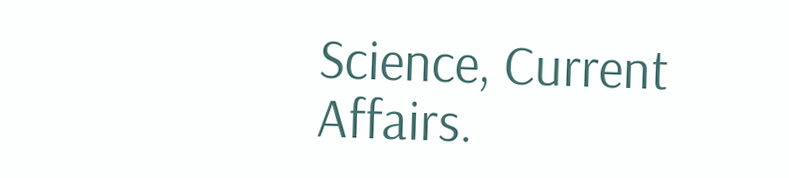Science, Current Affairs.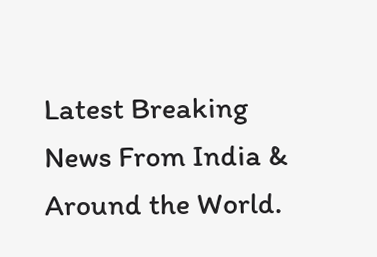Latest Breaking News From India & Around the World.